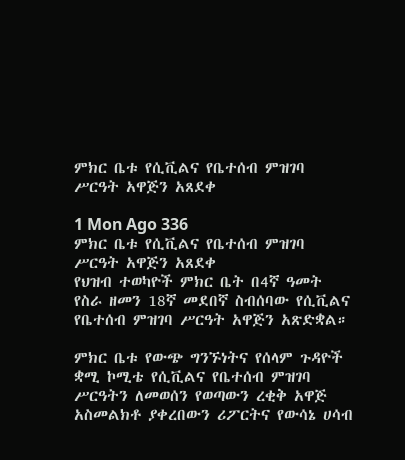ምክር ቤቱ የሲቪልና የቤተሰብ ምዝገባ ሥርዓት አዋጅን አጸደቀ

1 Mon Ago 336
ምክር ቤቱ የሲቪልና የቤተሰብ ምዝገባ ሥርዓት አዋጅን አጸደቀ
የህዝብ ተወካዮች ምክር ቤት በ4ኛ ዓመት የስራ ዘመን 18ኛ መደበኛ ስብሰባው የሲቪልና የቤተሰብ ምዝገባ ሥርዓት አዋጅን አጽድቋል።

ምክር ቤቱ የውጭ ግንኙነትና የሰላም ጉዳዮች ቋሚ ኮሚቴ የሲቪልና የቤተሰብ ምዝገባ ሥርዓትን ለመወሰን የወጣውን ረቂቅ አዋጅ አስመልክቶ ያቀረበውን ሪፖርትና የውሳኔ ሀሳብ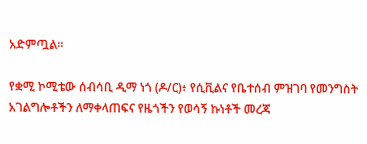አድምጧል።

የቋሚ ኮሚቴው ሰብሳቢ ዲማ ነጎ (ዶ/ር)፥ የሲቪልና የቤተሰብ ምዝገባ የመንግስት አገልግሎቶችን ለማቀላጠፍና የዜጎችን የወሳኝ ኩነቶች መረጃ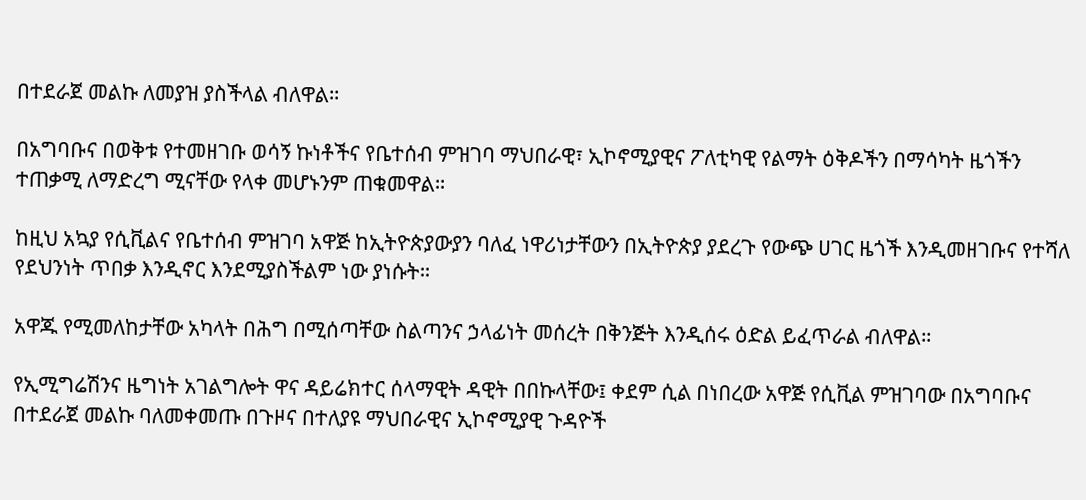በተደራጀ መልኩ ለመያዝ ያስችላል ብለዋል።

በአግባቡና በወቅቱ የተመዘገቡ ወሳኝ ኩነቶችና የቤተሰብ ምዝገባ ማህበራዊ፣ ኢኮኖሚያዊና ፖለቲካዊ የልማት ዕቅዶችን በማሳካት ዜጎችን ተጠቃሚ ለማድረግ ሚናቸው የላቀ መሆኑንም ጠቁመዋል።

ከዚህ አኳያ የሲቪልና የቤተሰብ ምዝገባ አዋጅ ከኢትዮጵያውያን ባለፈ ነዋሪነታቸውን በኢትዮጵያ ያደረጉ የውጭ ሀገር ዜጎች እንዲመዘገቡና የተሻለ የደህንነት ጥበቃ እንዲኖር እንደሚያስችልም ነው ያነሱት።

አዋጁ የሚመለከታቸው አካላት በሕግ በሚሰጣቸው ስልጣንና ኃላፊነት መሰረት በቅንጅት እንዲሰሩ ዕድል ይፈጥራል ብለዋል።

የኢሚግሬሽንና ዜግነት አገልግሎት ዋና ዳይሬክተር ሰላማዊት ዳዊት በበኩላቸው፤ ቀደም ሲል በነበረው አዋጅ የሲቪል ምዝገባው በአግባቡና በተደራጀ መልኩ ባለመቀመጡ በጉዞና በተለያዩ ማህበራዊና ኢኮኖሚያዊ ጉዳዮች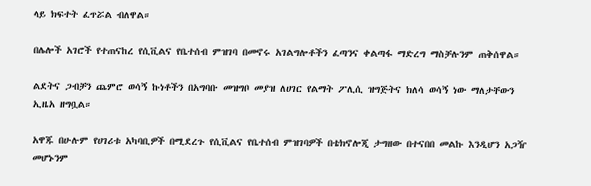ላይ ክፍተት ፈጥሯል ብለዋል።

በሌሎች አገሮች የተጠናከረ የሲቪልና የቤተሰብ ምዝገባ በመኖሩ አገልግሎቶችን ፈጣንና ቀልጣፋ ማድረግ ማስቻሉንም ጠቅሰዋል።

ልደትና ጋብቻን ጨምሮ ወሳኝ ኩነቶችን በአግባቡ መዝግቦ መያዝ ለሀገር የልማት ፖሊሲ ዝግጅትና ክለሳ ወሳኝ ነው ማለታቸውን ኢዜአ ዘግቧል።

አዋጁ በሁሉም የሀገሪቱ አካባቢዎች በሚደረጉ የሲቪልና የቤተሰብ ምዝገባዎች በቴክኖሎጂ ታግዘው በተናበበ መልኩ እንዲሆን አጋዥ መሆኑንም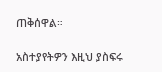ጠቅሰዋል።

አስተያየትዎን እዚህ ያስፍሩ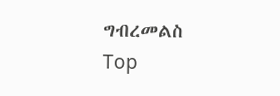ግብረመልስ
Top